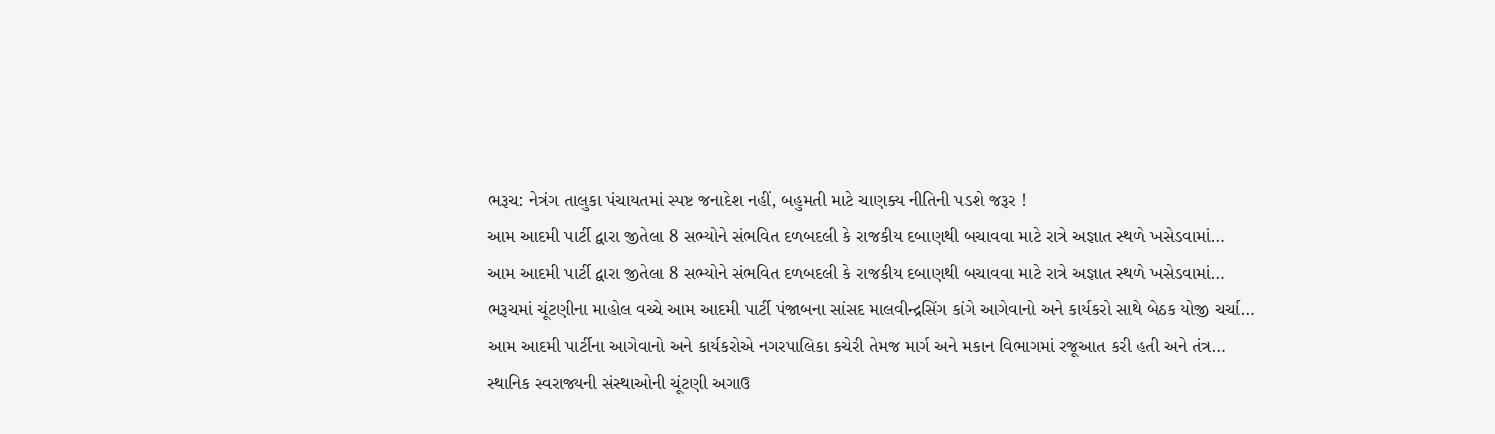ભરૂચ: નેત્રંગ તાલુકા પંચાયતમાં સ્પષ્ટ જનાદેશ નહીં, બહુમતી માટે ચાણક્ય નીતિની પડશે જરૂર !
આમ આદમી પાર્ટી દ્વારા જીતેલા 8 સભ્યોને સંભવિત દળબદલી કે રાજકીય દબાણથી બચાવવા માટે રાત્રે અજ્ઞાત સ્થળે ખસેડવામાં…
આમ આદમી પાર્ટી દ્વારા જીતેલા 8 સભ્યોને સંભવિત દળબદલી કે રાજકીય દબાણથી બચાવવા માટે રાત્રે અજ્ઞાત સ્થળે ખસેડવામાં…
ભરૂચમાં ચૂંટણીના માહોલ વચ્ચે આમ આદમી પાર્ટી પંજાબના સાંસદ માલવીન્દ્રસિંગ કાંગે આગેવાનો અને કાર્યકરો સાથે બેઠક યોજી ચર્ચા…
આમ આદમી પાર્ટીના આગેવાનો અને કાર્યકરોએ નગરપાલિકા કચેરી તેમજ માર્ગ અને મકાન વિભાગમાં રજૂઆત કરી હતી અને તંત્ર…
સ્થાનિક સ્વરાજ્યની સંસ્થાઓની ચૂંટણી અગાઉ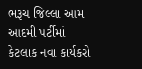ભરૂચ જિલ્લા આમ આદમી પર્ટીમાં કેટલાક નવા કાર્યકરો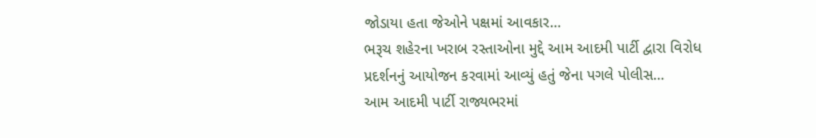જોડાયા હતા જેઓને પક્ષમાં આવકાર…
ભરૂચ શહેરના ખરાબ રસ્તાઓના મુદ્દે આમ આદમી પાર્ટી દ્વારા વિરોધ પ્રદર્શનનું આયોજન કરવામાં આવ્યું હતું જેના પગલે પોલીસ…
આમ આદમી પાર્ટી રાજ્યભરમાં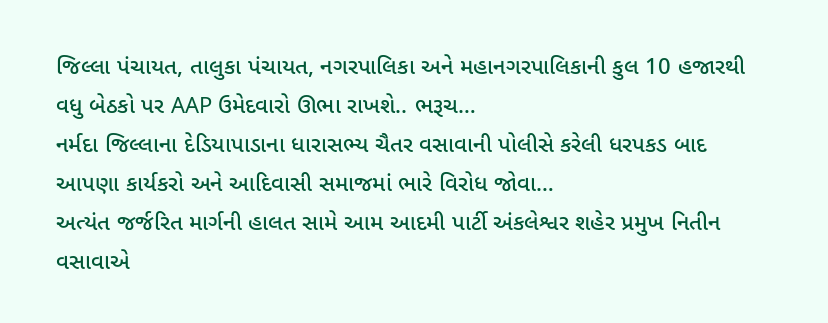જિલ્લા પંચાયત, તાલુકા પંચાયત, નગરપાલિકા અને મહાનગરપાલિકાની કુલ 10 હજારથી વધુ બેઠકો પર AAP ઉમેદવારો ઊભા રાખશે.. ભરૂચ…
નર્મદા જિલ્લાના દેડિયાપાડાના ધારાસભ્ય ચૈતર વસાવાની પોલીસે કરેલી ધરપકડ બાદ આપણા કાર્યકરો અને આદિવાસી સમાજમાં ભારે વિરોધ જોવા…
અત્યંત જર્જરિત માર્ગની હાલત સામે આમ આદમી પાર્ટી અંકલેશ્વર શહેર પ્રમુખ નિતીન વસાવાએ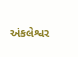અંકલેશ્વર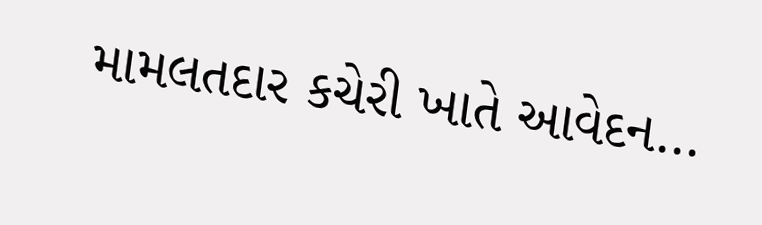મામલતદાર કચેરી ખાતે આવેદન…